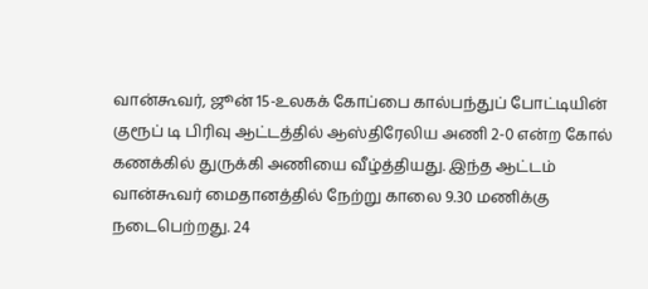வான்கூவர், ஜூன் 15-உலகக் கோப்பை கால்பந்துப் போட்டியின் குரூப் டி பிரிவு ஆட்டத்தில் ஆஸ்திரேலிய அணி 2-0 என்ற கோல் கணக்கில் துருக்கி அணியை வீழ்த்தியது. இந்த ஆட்டம் வான்கூவர் மைதானத்தில் நேற்று காலை 9.30 மணிக்கு நடைபெற்றது. 24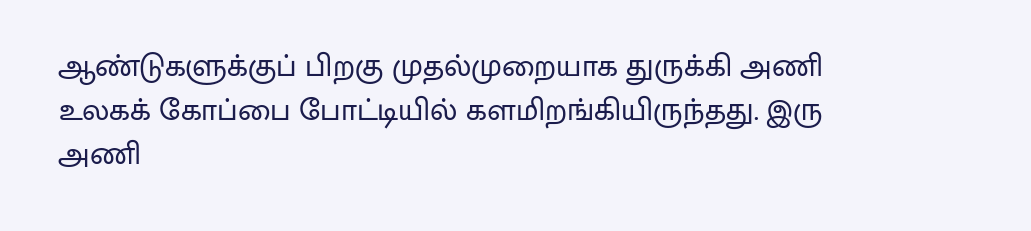ஆண்டுகளுக்குப் பிறகு முதல்முறையாக துருக்கி அணி உலகக் கோப்பை போட்டியில் களமிறங்கியிருந்தது. இரு அணி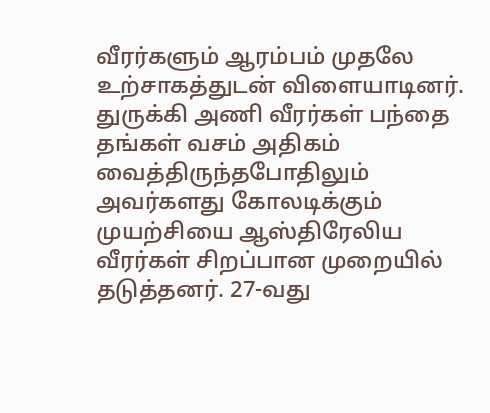வீரர்களும் ஆரம்பம் முதலே உற்சாகத்துடன் விளையாடினர். துருக்கி அணி வீரர்கள் பந்தை தங்கள் வசம் அதிகம் வைத்திருந்தபோதிலும் அவர்களது கோலடிக்கும் முயற்சியை ஆஸ்திரேலிய வீரர்கள் சிறப்பான முறையில் தடுத்தனர். 27-வது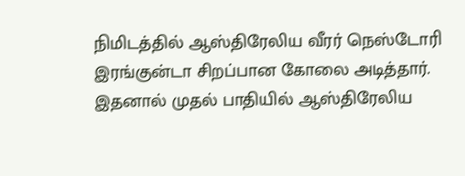நிமிடத்தில் ஆஸ்திரேலிய வீரர் நெஸ்டோரி இரங்குன்டா சிறப்பான கோலை அடித்தார். இதனால் முதல் பாதியில் ஆஸ்திரேலிய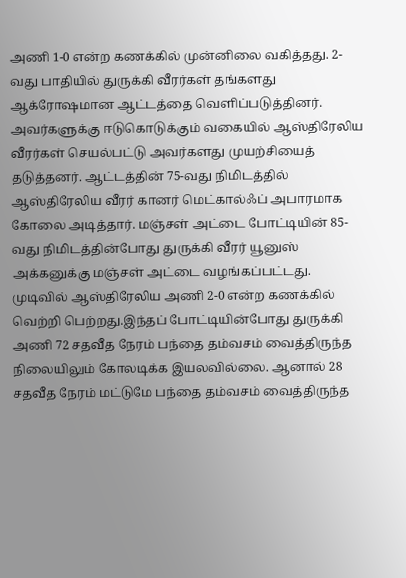அணி 1-0 என்ற கணக்கில் முன்னிலை வகித்தது. 2-வது பாதியில் துருக்கி வீரர்கள் தங்களது ஆக்ரோஷமான ஆட்டத்தை வெளிப்படுத்தினர். அவர்களுக்கு ஈடுகொடுக்கும் வகையில் ஆஸ்திரேலிய வீரர்கள் செயல்பட்டு அவர்களது முயற்சியைத் தடுத்தனர். ஆட்டத்தின் 75-வது நிமிடத்தில் ஆஸ்திரேலிய வீரர் கானர் மெட்கால்ஃப் அபாரமாக கோலை அடித்தார். மஞ்சள் அட்டை போட்டியின் 85-வது நிமிடத்தின்போது துருக்கி வீரர் யூனுஸ் அக்கனுக்கு மஞ்சள் அட்டை வழங்கப்பட்டது. முடிவில் ஆஸ்திரேலிய அணி 2-0 என்ற கணக்கில் வெற்றி பெற்றது.இந்தப் போட்டியின்போது துருக்கி அணி 72 சதவீத நேரம் பந்தை தம்வசம் வைத்திருந்த நிலையிலும் கோலடிக்க இயலவில்லை. ஆனால் 28 சதவீத நேரம் மட்டுமே பந்தை தம்வசம் வைத்திருந்த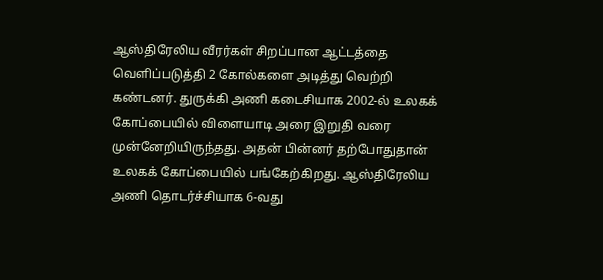ஆஸ்திரேலிய வீரர்கள் சிறப்பான ஆட்டத்தை வெளிப்படுத்தி 2 கோல்களை அடித்து வெற்றி கண்டனர். துருக்கி அணி கடைசியாக 2002-ல் உலகக் கோப்பையில் விளையாடி அரை இறுதி வரை முன்னேறியிருந்தது. அதன் பின்னர் தற்போதுதான் உலகக் கோப்பையில் பங்கேற்கிறது. ஆஸ்திரேலிய அணி தொடர்ச்சியாக 6-வது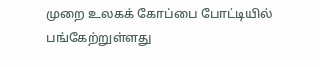முறை உலகக் கோப்பை போட்டியில் பங்கேற்றுள்ளது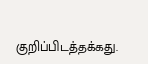குறிப்பிடத்தக்கது.